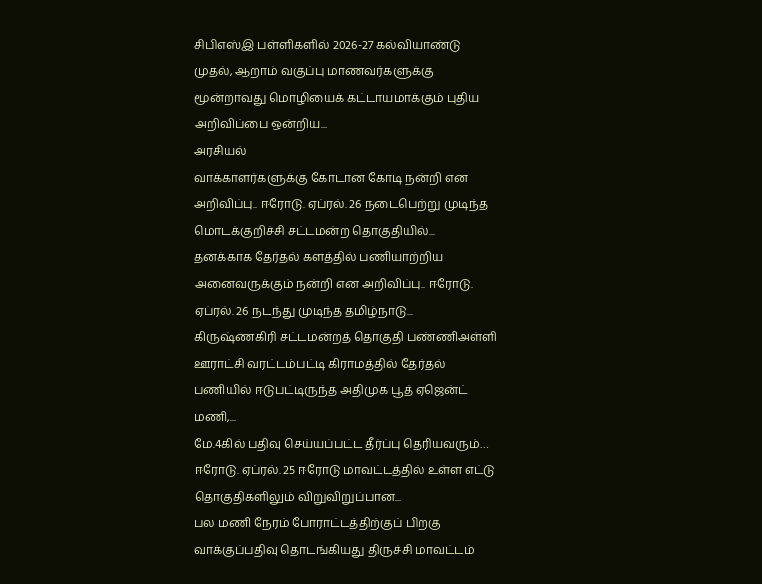சிபிஎஸ்இ பள்ளிகளில் 2026-27 கல்வியாண்டு முதல், ஆறாம் வகுப்பு மாணவர்களுக்கு மூன்றாவது மொழியைக் கட்டாயமாக்கும் புதிய அறிவிப்பை ஒன்றிய...
அரசியல்
வாக்காளர்களுக்கு கோடான கோடி நன்றி என அறிவிப்பு.. ஈரோடு. ஏப்ரல். 26 நடைபெற்று முடிந்த மொடக்குறிச்சி சட்டமன்ற தொகுதியில்...
தனக்காக தேர்தல் களத்தில் பணியாற்றிய அனைவருக்கும் நன்றி என அறிவிப்பு.. ஈரோடு. ஏப்ரல். 26 நடந்து முடிந்த தமிழ்நாடு...
கிருஷ்ணகிரி சட்டமன்றத் தொகுதி பண்ணிஅள்ளி ஊராட்சி வரட்டம்பட்டி கிராமத்தில் தேர்தல் பணியில் ஈடுபட்டிருந்த அதிமுக பூத் ஏஜென்ட் மணி,...
மே.4கில் பதிவு செய்யப்பட்ட தீர்ப்பு தெரியவரும்… ஈரோடு. ஏப்ரல். 25 ஈரோடு மாவட்டத்தில் உள்ள எட்டு தொகுதிகளிலும் விறுவிறுப்பான...
பல மணி நேரம் போராட்டத்திற்குப் பிறகு வாக்குப்பதிவு தொடங்கியது திருச்சி மாவட்டம்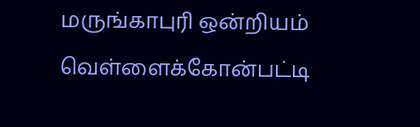மருங்காபுரி ஒன்றியம் வெள்ளைக்கோன்பட்டி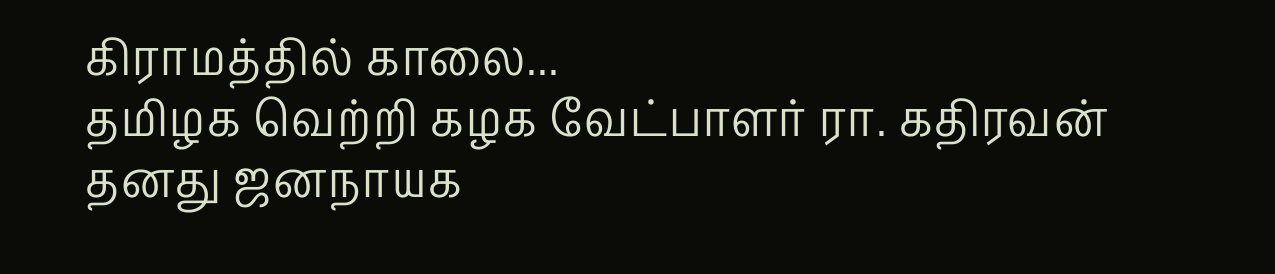கிராமத்தில் காலை...
தமிழக வெற்றி கழக வேட்பாளர் ரா. கதிரவன் தனது ஜனநாயக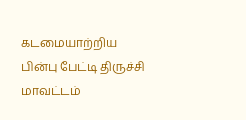கடமையாற்றிய பின்பு பேட்டி திருச்சி மாவட்டம்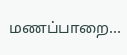மணப்பாறை...